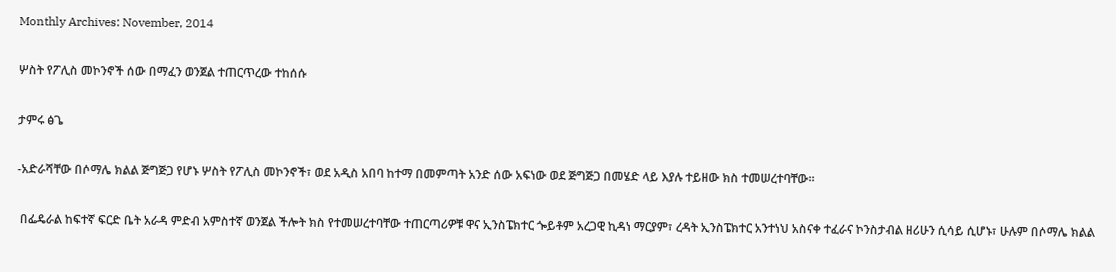Monthly Archives: November, 2014

ሦስት የፖሊስ መኮንኖች ሰው በማፈን ወንጀል ተጠርጥረው ተከሰሱ

ታምሩ ፅጌ

-አድራሻቸው በሶማሌ ክልል ጅግጅጋ የሆኑ ሦስት የፖሊስ መኮንኖች፣ ወደ አዲስ አበባ ከተማ በመምጣት አንድ ሰው አፍነው ወደ ጅግጅጋ በመሄድ ላይ እያሉ ተይዘው ክስ ተመሠረተባቸው፡፡

 በፌዴራል ከፍተኛ ፍርድ ቤት አራዳ ምድብ አምስተኛ ወንጀል ችሎት ክስ የተመሠረተባቸው ተጠርጣሪዎቹ ዋና ኢንስፔክተር ጐይቶም አረጋዊ ኪዳነ ማርያም፣ ረዳት ኢንስፔክተር አንተነህ አስናቀ ተፈራና ኮንስታብል ዘሪሁን ሲሳይ ሲሆኑ፣ ሁሉም በሶማሌ ክልል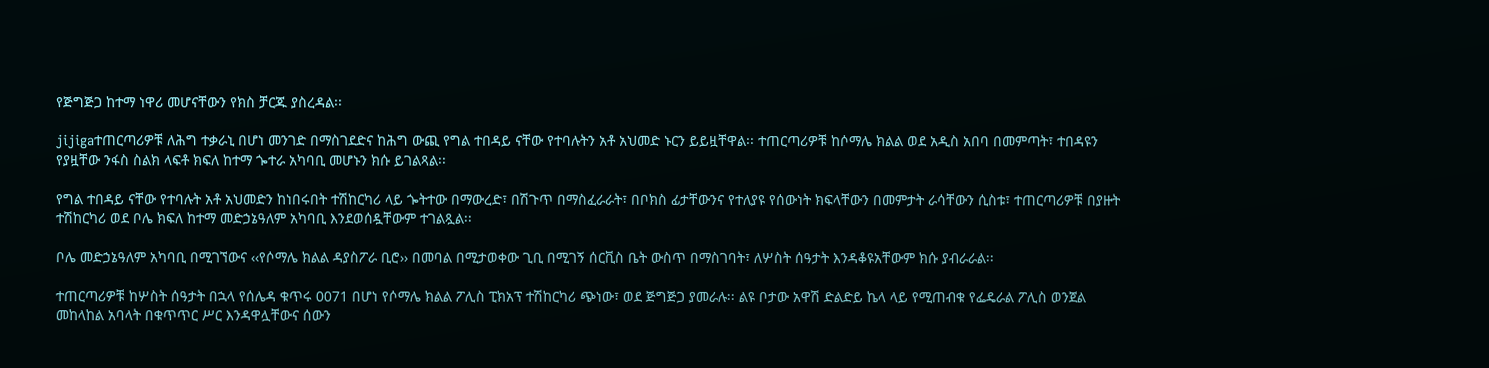የጅግጅጋ ከተማ ነዋሪ መሆናቸውን የክስ ቻርጁ ያስረዳል፡፡

jijigaተጠርጣሪዎቹ ለሕግ ተቃራኒ በሆነ መንገድ በማስገደድና ከሕግ ውጪ የግል ተበዳይ ናቸው የተባሉትን አቶ አህመድ ኑርን ይይዟቸዋል፡፡ ተጠርጣሪዎቹ ከሶማሌ ክልል ወደ አዲስ አበባ በመምጣት፣ ተበዳዩን የያዟቸው ንፋስ ስልክ ላፍቶ ክፍለ ከተማ ጐተራ አካባቢ መሆኑን ክሱ ይገልጻል፡፡

የግል ተበዳይ ናቸው የተባሉት አቶ አህመድን ከነበሩበት ተሽከርካሪ ላይ ጐትተው በማውረድ፣ በሽጉጥ በማስፈራራት፣ በቦክስ ፊታቸውንና የተለያዩ የሰውነት ክፍላቸውን በመምታት ራሳቸውን ሲስቱ፣ ተጠርጣሪዎቹ በያዙት ተሽከርካሪ ወደ ቦሌ ክፍለ ከተማ መድኃኔዓለም አካባቢ እንደወሰዷቸውም ተገልጿል፡፡

ቦሌ መድኃኔዓለም አካባቢ በሚገኘውና ‹‹የሶማሌ ክልል ዳያስፖራ ቢሮ›› በመባል በሚታወቀው ጊቢ በሚገኝ ሰርቪስ ቤት ውስጥ በማስገባት፣ ለሦስት ሰዓታት እንዳቆዩአቸውም ክሱ ያብራራል፡፡

ተጠርጣሪዎቹ ከሦስት ሰዓታት በኋላ የሰሌዳ ቁጥሩ 0071 በሆነ የሶማሌ ክልል ፖሊስ ፒክአፕ ተሽከርካሪ ጭነው፣ ወደ ጅግጅጋ ያመራሉ፡፡ ልዩ ቦታው አዋሽ ድልድይ ኬላ ላይ የሚጠብቁ የፌዴራል ፖሊስ ወንጀል መከላከል አባላት በቁጥጥር ሥር እንዳዋሏቸውና ሰውን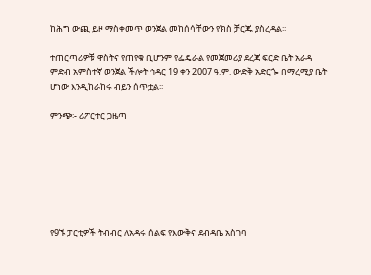ከሕግ ውጪ ይዞ ማስቀመጥ ወንጀል መከሰሳቸውን የክስ ቻርጁ ያስረዳል፡፡

ተጠርጣሪዎቹ ዋስትና የጠየቁ ቢሆንም የፌዴራል የመጀመሪያ ደረጃ ፍርድ ቤት አራዳ ምድብ አምስተኛ ወንጀል ችሎት ኅዳር 19 ቀን 2007 ዓ.ም. ውድቅ አድርጐ በማረሚያ ቤት ሆነው እንዲከራከሩ ብይን ሰጥቷል፡፡

ምንጭ፡- ሪፖርተር ጋዜጣ







የ9ኙ ፓርቲዎች ትብብር ለአዳሩ ሰልፍ የእውቅና ደብዳቤ አስገባ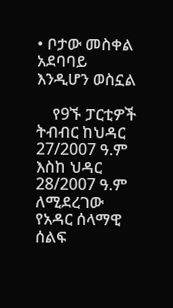• ቦታው መስቀል አደባባይ እንዲሆን ወስኗል

    የ9ኙ ፓርቲዎች ትብብር ከህዳር 27/2007 ዓ.ም እስከ ህዳር 28/2007 ዓ.ም ለሚደረገው የአዳር ሰላማዊ ሰልፍ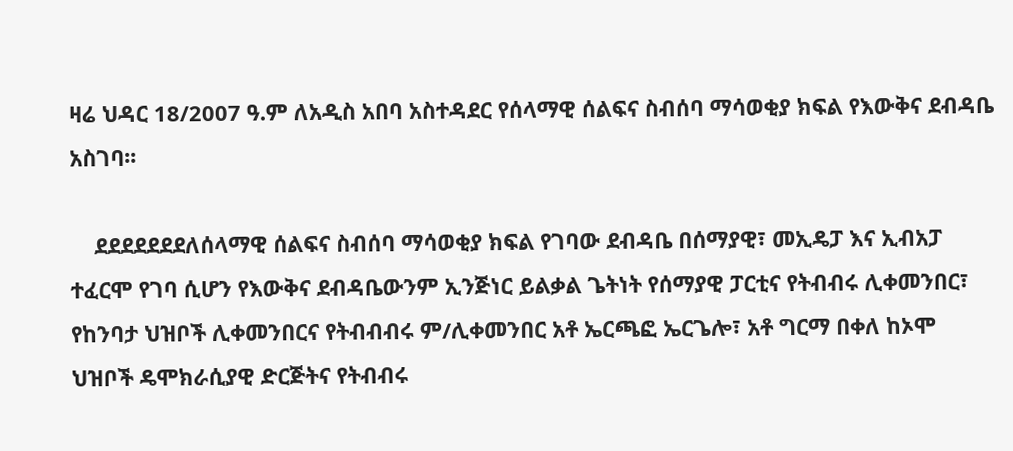ዛሬ ህዳር 18/2007 ዓ.ም ለአዲስ አበባ አስተዳደር የሰላማዊ ሰልፍና ስብሰባ ማሳወቂያ ክፍል የእውቅና ደብዳቤ አስገባ፡፡

    ደደደደደደደለሰላማዊ ሰልፍና ስብሰባ ማሳወቂያ ክፍል የገባው ደብዳቤ በሰማያዊ፣ መኢዴፓ እና ኢብአፓ ተፈርሞ የገባ ሲሆን የእውቅና ደብዳቤውንም ኢንጅነር ይልቃል ጌትነት የሰማያዊ ፓርቲና የትብብሩ ሊቀመንበር፣ የከንባታ ህዝቦች ሊቀመንበርና የትብብብሩ ም/ሊቀመንበር አቶ ኤርጫፎ ኤርጌሎ፣ አቶ ግርማ በቀለ ከኦሞ ህዝቦች ዴሞክራሲያዊ ድርጅትና የትብብሩ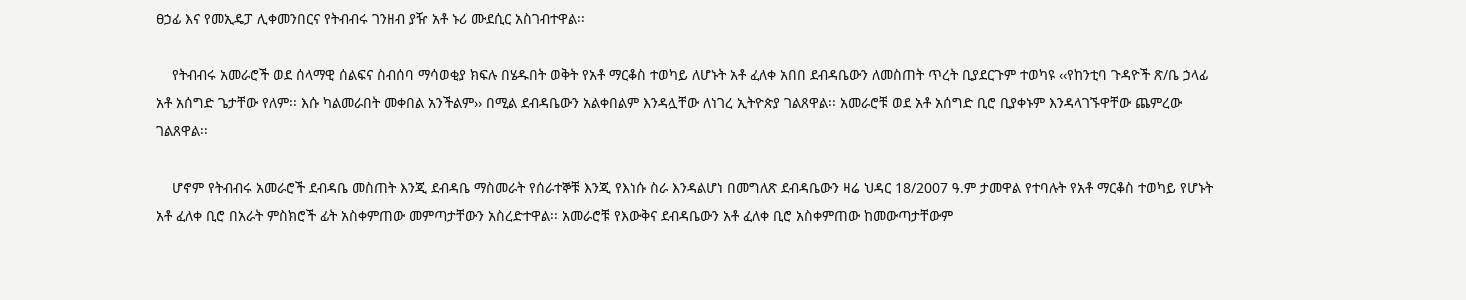ፀኃፊ እና የመኢዴፓ ሊቀመንበርና የትብብሩ ገንዘብ ያዥ አቶ ኑሪ ሙደሲር አስገብተዋል፡፡

    የትብብሩ አመራሮች ወደ ሰላማዊ ሰልፍና ስብሰባ ማሳወቂያ ክፍሉ በሄዱበት ወቅት የአቶ ማርቆስ ተወካይ ለሆኑት አቶ ፈለቀ አበበ ደብዳቤውን ለመስጠት ጥረት ቢያደርጉም ተወካዩ ‹‹የከንቲባ ጉዳዮች ጽ/ቤ ኃላፊ አቶ አሰግድ ጌታቸው የለም፡፡ እሱ ካልመራበት መቀበል አንችልም›› በሚል ደብዳቤውን አልቀበልም እንዳሏቸው ለነገረ ኢትዮጵያ ገልጸዋል፡፡ አመራሮቹ ወደ አቶ አሰግድ ቢሮ ቢያቀኑም እንዳላገኙዋቸው ጨምረው ገልጸዋል፡፡

    ሆኖም የትብብሩ አመራሮች ደብዳቤ መስጠት እንጂ ደብዳቤ ማስመራት የሰራተኞቹ እንጂ የእነሱ ስራ እንዳልሆነ በመግለጽ ደብዳቤውን ዛሬ ህዳር 18/2007 ዓ.ም ታመዋል የተባሉት የአቶ ማርቆስ ተወካይ የሆኑት አቶ ፈለቀ ቢሮ በአራት ምስክሮች ፊት አስቀምጠው መምጣታቸውን አስረድተዋል፡፡ አመራሮቹ የእውቅና ደብዳቤውን አቶ ፈለቀ ቢሮ አስቀምጠው ከመውጣታቸውም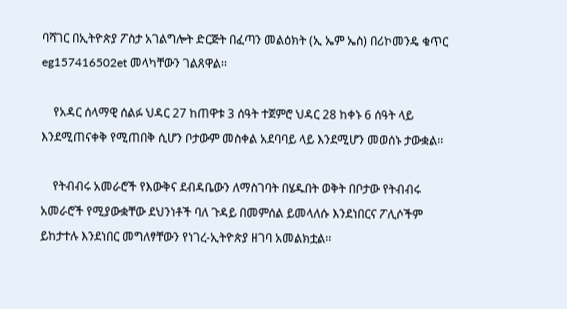ባሻገር በኢትዮጵያ ፖስታ አገልግሎት ድርጅት በፈጣን መልዕክት (ኢ ኤም ኤስ) በሪኮመንዴ ቁጥር eg157416502et መላካቸውን ገልጸዋል፡፡

    የአዳር ሰላማዊ ሰልፉ ህዳር 27 ከጠዋቱ 3 ሰዓት ተጀምሮ ህዳር 28 ከቀኑ 6 ሰዓት ላይ እንደሚጠናቀቅ የሚጠበቅ ሲሆን ቦታውም መስቀል አደባባይ ላይ እንደሚሆን መወሰኑ ታውቋል፡፡

    የትብብሩ አመራሮች የእውቅና ደብዳቤውን ለማስገባት በሄዱበት ወቅት በቦታው የትብብሩ አመራሮች የሚያውቋቸው ደህንነቶች ባለ ጉዳይ በመምሰል ይመላለሱ እንደነበርና ፖሊሶችም ይከታተሉ እንደነበር መግለፃቸውን የነገረ-ኢትዮጵያ ዘገባ አመልክቷል፡፡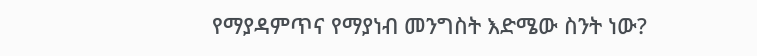የማያዳምጥና የማያነብ መንግስት እድሜው ስንት ነው?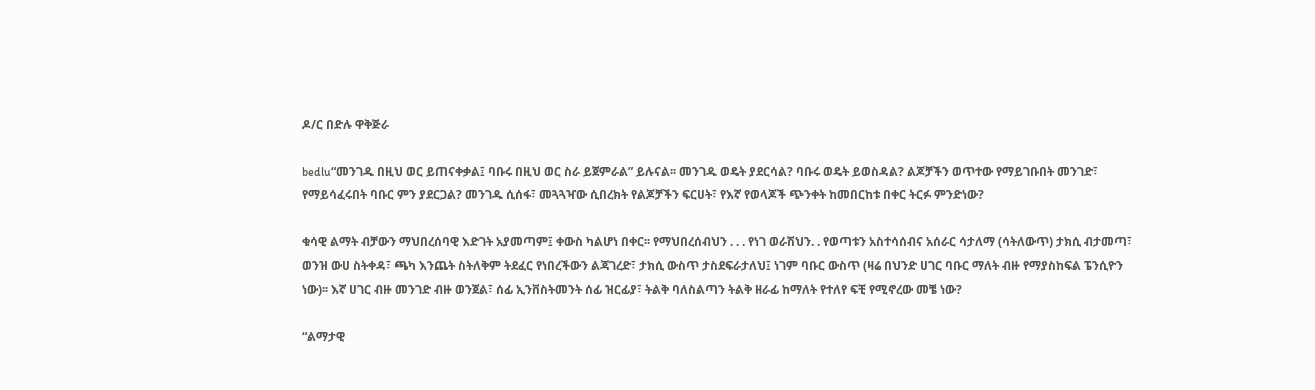ዶ/ር በድሉ ዋቅጅራ

bedlu“መንገዱ በዚህ ወር ይጠናቀቃል፤ ባቡሩ በዚህ ወር ስራ ይጀምራል” ይሉናል፡፡ መንገዱ ወዴት ያደርሳል? ባቡሩ ወዴት ይወስዳል? ልጆቻችን ወጥተው የማይገቡበት መንገድ፣ የማይሳፈሩበት ባቡር ምን ያደርጋል? መንገዱ ሲሰፋ፣ መጓጓዣው ሲበረክት የልጆቻችን ፍርሀት፣ የእኛ የወላጆች ጭንቀት ከመበርከቱ በቀር ትርፉ ምንድነው?

ቁሳዊ ልማት ብቻውን ማህበረሰባዊ እድገት አያመጣም፤ ቀውስ ካልሆነ በቀር፡፡ የማህበረሰብህን . . . የነገ ወራሽህን. . የወጣቱን አስተሳሰብና አሰራር ሳታለማ (ሳትለውጥ) ታክሲ ብታመጣ፣ ወንዝ ውሀ ስትቀዳ፣ ጫካ እንጨት ስትለቅም ትደፈር የነበረችውን ልጃገረድ፣ ታክሲ ውስጥ ታስደፍራታለህ፤ ነገም ባቡር ውስጥ (ዛሬ በህንድ ሀገር ባቡር ማለት ብዙ የማያስከፍል ፔንሲዮን ነው)፡፡ እኛ ሀገር ብዙ መንገድ ብዙ ወንጀል፣ ሰፊ ኢንቨስትመንት ሰፊ ዝርፊያ፣ ትልቅ ባለስልጣን ትልቅ ዘራፊ ከማለት የተለየ ፍቺ የሚኖረው መቼ ነው?

“ልማታዊ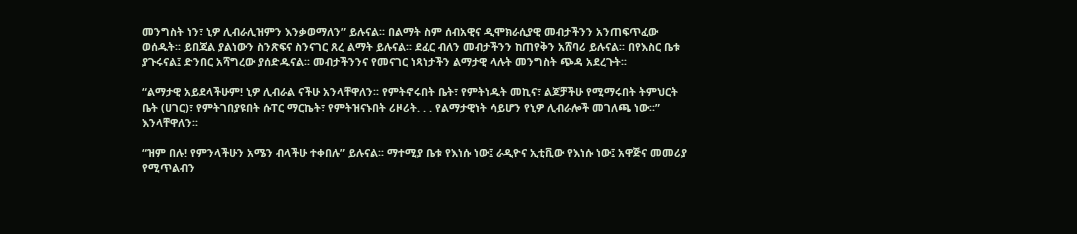መንግስት ነን፣ ኒዎ ሊብራሊዝምን እንቃወማለን” ይሉናል፡፡ በልማት ስም ሰብአዊና ዲሞክራሲያዊ መብታችንን አንጠፍጥፈው ወሰዱት፡፡ ይበጃል ያልነውን ስንጽፍና ስንናገር ጸረ ልማት ይሉናል፡፡ ደፈር ብለን መብታችንን ከጠየቅን አሸባሪ ይሉናል፡፡ በየእስር ቤቱ ያጉሩናል፤ ድንበር አሻግረው ያሰድዱናል፡፡ መብታችንንና የመናገር ነጻነታችን ልማታዊ ላሉት መንግስት ጭዳ አደረጉት፡፡

“ልማታዊ አይደላችሁም! ኒዎ ሊብራል ናችሁ አንላቸዋለን፡፡ የምትኖሩበት ቤት፣ የምትነዱት መኪና፣ ልጆቻችሁ የሚማሩበት ትምህርት ቤት (ሀገር)፣ የምትገበያዩበት ሱፐር ማርኬት፣ የምትዝናኑበት ሪዞሪት. . . የልማታዊነት ሳይሆን የኒዎ ሊብራሎች መገለጫ ነው፡፡” እንላቸዋለን፡፡

“ዝም በሉ! የምንላችሁን አሜን ብላችሁ ተቀበሉ” ይሉናል፡፡ ማተሚያ ቤቱ የእነሱ ነው፤ ራዲዮና ኢቲቪው የእነሱ ነው፤ አዋጅና መመሪያ የሚጥልብን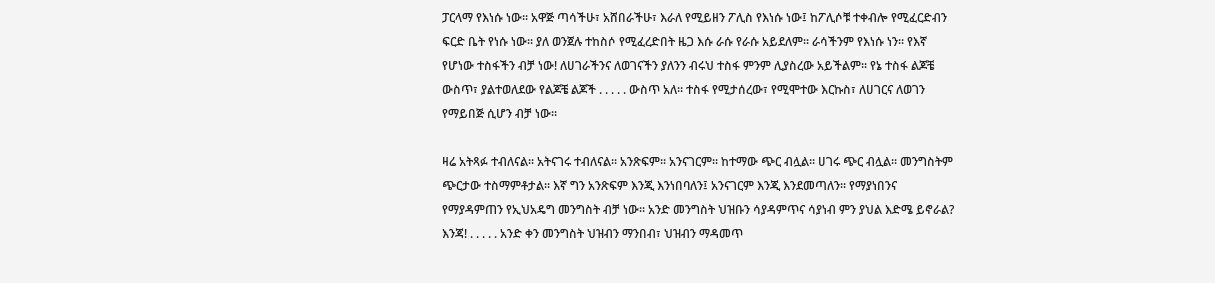ፓርላማ የእነሱ ነው፡፡ አዋጅ ጣሳችሁ፣ አሸበራችሁ፣ እራለ የሚይዘን ፖሊስ የእነሱ ነው፤ ከፖሊሶቹ ተቀብሎ የሚፈርድብን ፍርድ ቤት የነሱ ነው፡፡ ያለ ወንጀሉ ተከስሶ የሚፈረድበት ዜጋ እሱ ራሱ የራሱ አይደለም፡፡ ራሳችንም የእነሱ ነን፡፡ የእኛ የሆነው ተስፋችን ብቻ ነው! ለሀገራችንና ለወገናችን ያለንን ብሩህ ተስፋ ምንም ሊያስረው አይችልም፡፡ የኔ ተስፋ ልጆቼ ውስጥ፣ ያልተወለደው የልጆቼ ልጆች . . . . . ውስጥ አለ፡፡ ተስፋ የሚታሰረው፣ የሚሞተው እርኩስ፣ ለሀገርና ለወገን የማይበጅ ሲሆን ብቻ ነው፡፡

ዛሬ አትጻፉ ተብለናል፡፡ አትናገሩ ተብለናል፡፡ አንጽፍም፡፡ አንናገርም፡፡ ከተማው ጭር ብሏል፡፡ ሀገሩ ጭር ብሏል፡፡ መንግስትም ጭርታው ተስማምቶታል፡፡ እኛ ግን አንጽፍም እንጂ እንነበባለን፤ አንናገርም እንጂ እንደመጣለን፡፡ የማያነበንና የማያዳምጠን የኢህአዴግ መንግስት ብቻ ነው፡፡ አንድ መንግስት ህዝቡን ሳያዳምጥና ሳያነብ ምን ያህል እድሜ ይኖራል? እንጃ! . . . . . አንድ ቀን መንግስት ህዝብን ማንበብ፣ ህዝብን ማዳመጥ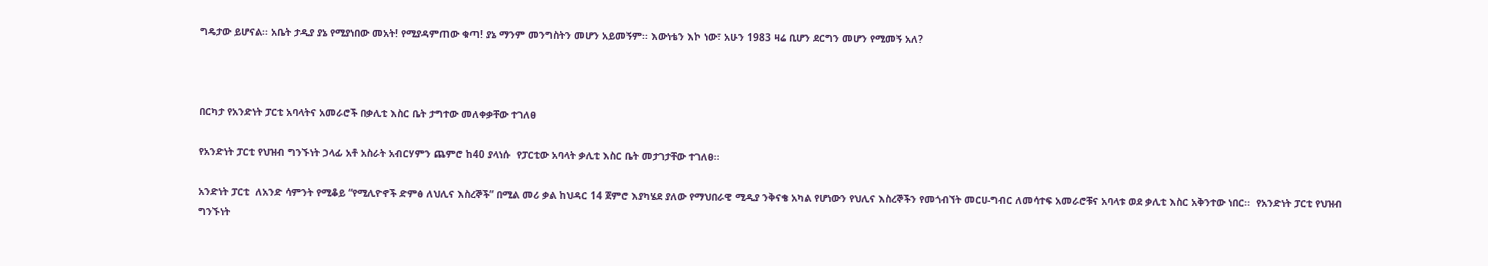ግዴታው ይሆናል፡፡ አቤት ታዲያ ያኔ የሚያነበው መአት! የሚያዳምጠው ቁጣ! ያኔ ማንም መንግስትን መሆን አይመኝም፡፡ እውነቴን እኮ ነው፣ አሁን 1983 ዛሬ ቢሆን ደርግን መሆን የሚመኝ አለ?



በርካታ የአንድነት ፓርቲ አባላትና አመራሮች በቃሊቲ እስር ቤት ታግተው መለቀቃቸው ተገለፀ

የአንድነት ፓርቲ የህዝብ ግንኙነት ኃላፊ አቶ አስራት አብርሃምን ጨምሮ ከ40 ያላነሱ  የፓርቲው አባላት ቃሊቲ እስር ቤት መታገታቸው ተገለፀ፡፡

አንድነት ፓርቲ  ለአንድ ሳምንት የሚቆይ “የሚሊዮኖች ድምፅ ለህሊና እስረኞች” በሚል መሪ ቃል ከህዳር 14 ጀምሮ እያካሄደ ያለው የማህበራዊ ሚዲያ ንቅናቄ አካል የሆነውን የህሊና እስረኞችን የመጎብኘት መርሀ-ግብር ለመሳተፍ አመራሮቹና አባላቱ ወደ ቃሊቲ እስር አቅንተው ነበር፡፡  የአንድነት ፓርቲ የህዝብ ግንኙነት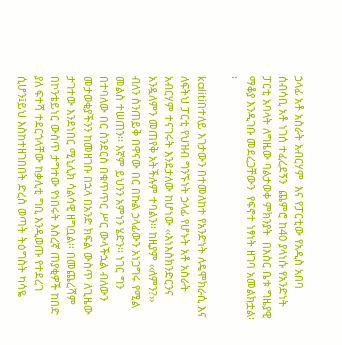ኃላፊ አቶ አስራት አብርሃም  እና የፓርቲው የአዲስ አበባ ሰብሳቢ አቶ ነገሰ ተፈረደኝን  ጨምሮ ከ40 ያላነሱ የአንድነት ፓርቲ አባላት ለግዜው ባልታወቀ ምክንያት  በእስር ቤቱ ግዜያዊ ማቆያ እንዲገቡ መደረጋቸውን  የፍኖተ ነፃነት ዘገባ አመልክቷል፡፡

kalitiበተለይ እገታውን በተመለከተ የአንድነት ለዴሞክራሲ እና ለፍትህ ፓርቲ የህዝብ ግንኙነት ኃላፊ የሆኑት አቶ አስራት አብርሃም ተናገሩት እንደታለው ከሆነው ‹‹እነእስክንድርንና አንዷለምን መጠየቅ አትችሉም ተባልን፡፡ ከዚያም ‹‹ለምን?›› ብለን ስንጠይቅ በዋናው በር በኩል ኃላፊውን አነጋግሩ የሚል መልስ ተሠጠን፡፡ እኛም ይህንን አምነን ሄድን፡፡ ነገር ግን በተባለው በር ስንደርስ በቁጥጥር ሥር ውላችኋል ብለውን መታወቂያችንን ከመዘገቡ በኋላ በአንድ ክፍል ውስጥ ለጊዜው ታገተው እንደነበር ሚኒሊክ ሳልሳዊ ዘግቧል፡፡ በመጨረሻም በኮንቴይነር ውስጥ ታግተው የነበሩት እስረኛ ጠያቂዎች ከበድ ያለ ፍተሻ ተደርጎላቸው ከቃሊቲ ግቢ እንዲወጡ የተደረገ ሲሆን፤ይህ እስከተዘገበበት ድረስ ወጣት ትዕግስት ካሳዬ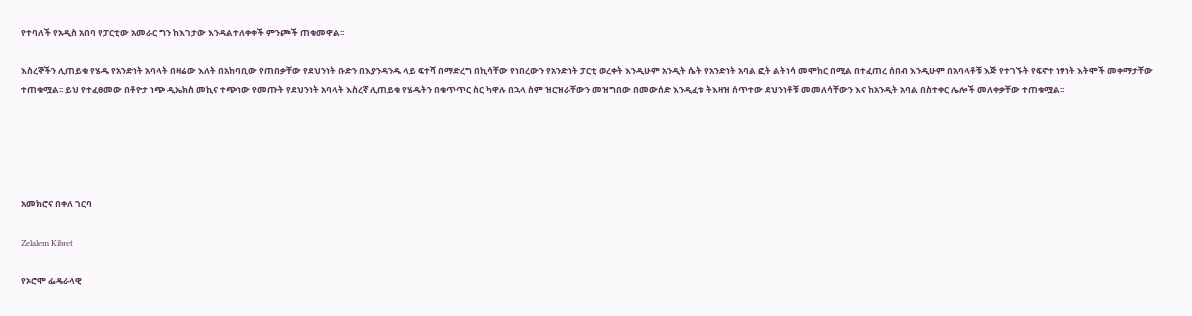የተባለች የአዲስ አበባ የፓርቲው አመራር ግን ከእገታው እንዳልተለቀቀች ምንጮች ጠቁመዋል፡፡

እስረኞችን ሊጠይቁ የሄዱ የአንድነት አባላት በዛሬው እለት በአከባቢው የጠበቃቸው የደህንነት ቡድን በእያንዳንዱ ላይ ፍተሻ በማድረግ በኪሳቸው የነበረውን የአንድነት ፓርቲ ወረቀት እንዲሁም አንዲት ሴት የአንድነት አባል ፎት ልትነሳ መሞከር በሚል በተፈጠረ ሰበብ እንዲሁም በአባላቶቹ እጅ የተገኙት የፍኖተ ነፃነት እትሞች መቀማታቸው ተጠቁሟል፡፡ ይህ የተፈፀመው በቶዮታ ነጭ ዲኤክስ መኪና ተጭነው የመጡት የደህንነት አባላት እስረኛ ሊጠይቁ የሄዱትን በቁጥጥር ስር ካዋሉ በኋላ ስም ዝርዝራቸውን መዝግበው በመውሰድ እንዲፈቱ ትእዛዝ ሰጥተው ደህንነቶቹ መመለሳቸውን እና ከአንዲት አባል በስተቀር ሌሎች መለቀቃቸው ተጠቁሟል፡፡





አመክሮና በቀለ ገርባ

Zelalem Kibret

የኦሮሞ ፌዴራላዊ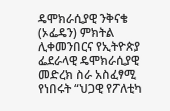ዴሞክራሲያዊ ንቅናቄ (ኦፌዴን) ምክትል ሊቀመንበርና የኢትዮጵያ ፌደራላዊ ዴሞክራሲያዊ መድረክ ስራ አስፈፃሚ የነበሩት “ህጋዊ የፖለቲካ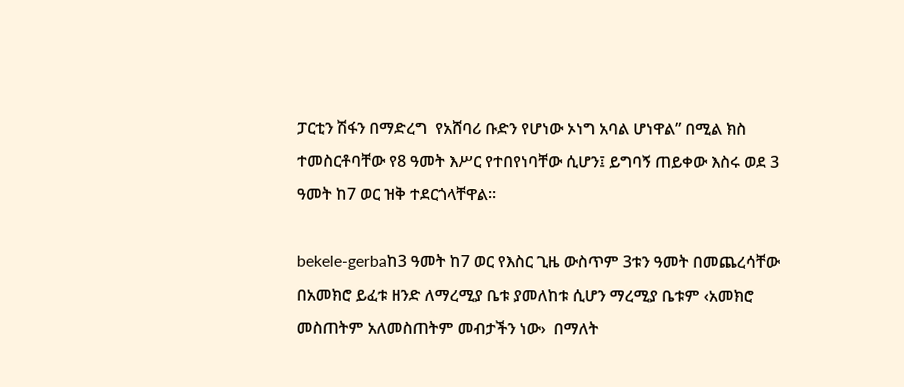ፓርቲን ሽፋን በማድረግ  የአሸባሪ ቡድን የሆነው ኦነግ አባል ሆነዋል” በሚል ክስ ተመስርቶባቸው የ8 ዓመት እሥር የተበየነባቸው ሲሆን፤ ይግባኝ ጠይቀው እስሩ ወደ 3 ዓመት ከ7 ወር ዝቅ ተደርጎላቸዋል፡፡

bekele-gerbaከ3 ዓመት ከ7 ወር የእስር ጊዜ ውስጥም 3ቱን ዓመት በመጨረሳቸው በአመክሮ ይፈቱ ዘንድ ለማረሚያ ቤቱ ያመለከቱ ሲሆን ማረሚያ ቤቱም ‹አመክሮ መስጠትም አለመስጠትም መብታችን ነው›  በማለት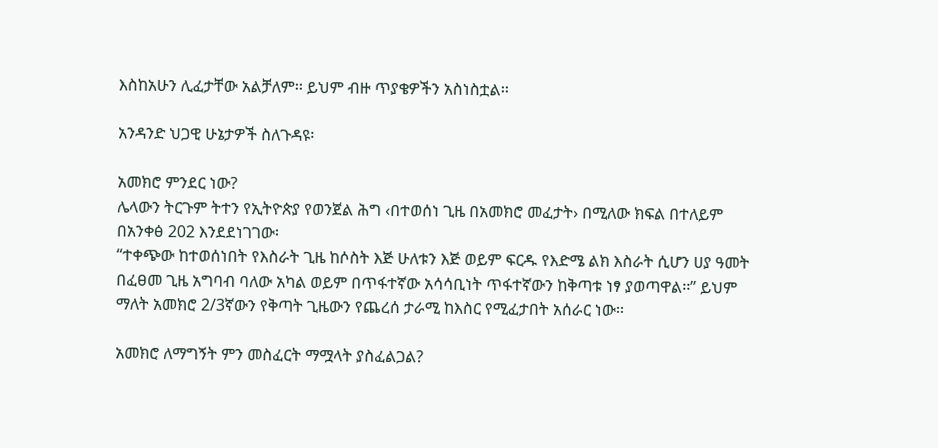እስከአሁን ሊፈታቸው አልቻለም፡፡ ይህም ብዙ ጥያቄዎችን አስነስቷል፡፡

አንዳንድ ህጋዊ ሁኔታዎች ስለጉዳዩ፡

አመክሮ ምንደር ነው?
ሌላውን ትርጉም ትተን የኢትዮጵያ የወንጀል ሕግ ‹በተወሰነ ጊዜ በአመክሮ መፈታት› በሚለው ክፍል በተለይም በአንቀፅ 202 እንደደነገገው፡
“ተቀጭው ከተወሰነበት የእስራት ጊዜ ከሶስት እጅ ሁለቱን እጅ ወይም ፍርዱ የእድሜ ልክ እስራት ሲሆን ሀያ ዓመት በፈፀመ ጊዜ አግባብ ባለው አካል ወይም በጥፋተኛው አሳሳቢነት ጥፋተኛውን ከቅጣቱ ነፃ ያወጣዋል፡፡” ይህም ማለት አመክሮ 2/3ኛውን የቅጣት ጊዜውን የጨረሰ ታራሚ ከእስር የሚፈታበት አሰራር ነው፡፡

አመክሮ ለማግኝት ምን መስፈርት ማሟላት ያስፈልጋል?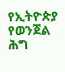የኢትዮጵያ የወንጀል ሕግ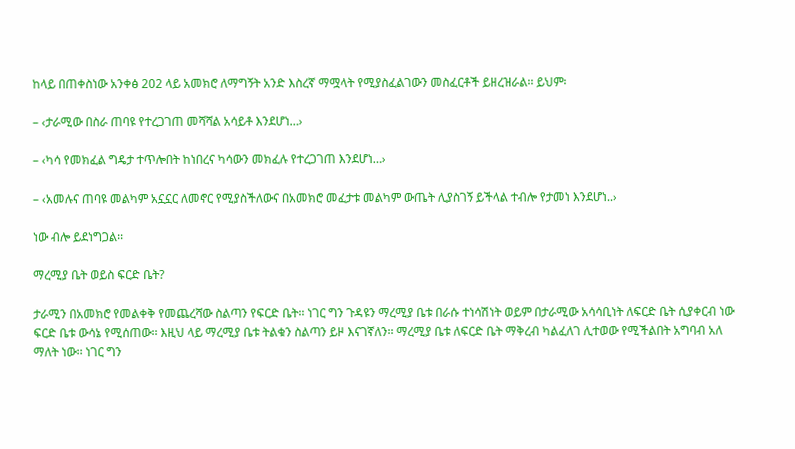ከላይ በጠቀስነው አንቀፅ 202 ላይ አመክሮ ለማግኝት አንድ እስረኛ ማሟላት የሚያስፈልገውን መስፈርቶች ይዘረዝራል፡፡ ይህም፡

– ‹ታራሚው በስራ ጠባዩ የተረጋገጠ መሻሻል አሳይቶ እንደሆነ…›

– ‹ካሳ የመክፈል ግዴታ ተጥሎበት ከነበረና ካሳውን መክፈሉ የተረጋገጠ እንደሆነ…›

– ‹አመሉና ጠባዩ መልካም አኗኗር ለመኖር የሚያስችለውና በአመክሮ መፈታቱ መልካም ውጤት ሊያስገኝ ይችላል ተብሎ የታመነ እንደሆነ..›

ነው ብሎ ይደነግጋል፡፡

ማረሚያ ቤት ወይስ ፍርድ ቤት?

ታራሚን በአመክሮ የመልቀቅ የመጨረሻው ስልጣን የፍርድ ቤት፡፡ ነገር ግን ጉዳዩን ማረሚያ ቤቱ በራሱ ተነሳሽነት ወይም በታራሚው አሳሳቢነት ለፍርድ ቤት ሲያቀርብ ነው ፍርድ ቤቱ ውሳኔ የሚሰጠው፡፡ እዚህ ላይ ማረሚያ ቤቱ ትልቁን ስልጣን ይዞ እናገኛለን፡፡ ማረሚያ ቤቱ ለፍርድ ቤት ማቅረብ ካልፈለገ ሊተወው የሚችልበት አግባብ አለ ማለት ነው፡፡ ነገር ግን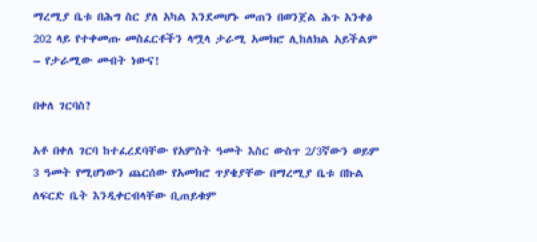ማረሚያ ቤቱ በሕግ ስር ያለ አካል እንደመሆኑ መጠን በወንጀል ሕጉ አንቀፅ 202 ላይ የተቀመጡ መስፈርቶችን ላሟላ ታራሚ አመክሮ ሊከለክል አይችልም – የታራሚው መብት ነውና!

በቀለ ገርባስ?

አቶ በቀለ ገርባ ከተፈረደባቸው የአምስት ዓመት እስር ውስጥ 2/3ኛውን ወይም 3 ዓመት የሚሆነውን ጨርሰው የአመክሮ ጥያቄያቸው በማረሚያ ቤቱ በኩል ለፍርድ ቤት እንዲቀርብላቸው ቢጠይቁም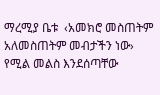ማረሚያ ቤቱ  ‹አመክሮ መስጠትም አለመስጠትም መብታችን ነው› የሚል መልስ እንደሰጣቸው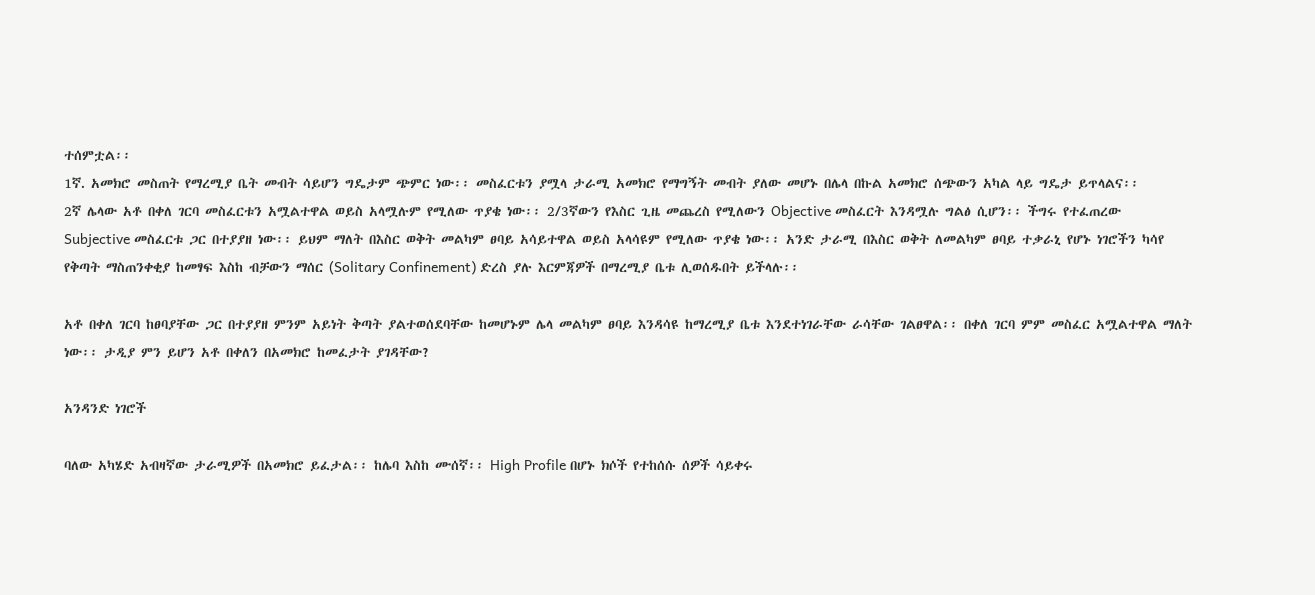ተሰምቷል፡፡
1ኛ. አመክሮ መስጠት የማረሚያ ቤት መብት ሳይሆን ግዴታም ጭምር ነው፡፡ መስፈርቱን ያሟላ ታራሚ አመክሮ የማግኝት መብት ያለው መሆኑ በሌላ በኩል አመክሮ ሰጭውን አካል ላይ ግዴታ ይጥላልና፡፡
2ኛ ሌላው አቶ በቀለ ገርባ መስፈርቱን አሟልተዋል ወይስ አላሟሉም የሚለው ጥያቄ ነው፡፡ 2/3ኛውን የእስር ጊዜ መጨረስ የሚለውን Objective መስፈርት እንዳሟሉ ግልፅ ሲሆን፡፡ ችግሩ የተፈጠረው Subjective መስፈርቱ ጋር በተያያዘ ነው፡፡ ይህም ማለት በእስር ወቅት መልካም ፀባይ አሳይተዋል ወይስ አላሳዩም የሚለው ጥያቄ ነው፡፡ አንድ ታራሚ በእስር ወቅት ለመልካም ፀባይ ተቃራኒ የሆኑ ነገሮችን ካሳየ የቅጣት ማስጠንቀቂያ ከመፃፍ እስከ ብቻውን ማሰር (Solitary Confinement) ድረስ ያሉ እርምጃዎች በማረሚያ ቤቱ ሊወሰዱበት ይችላሉ፡፡

አቶ በቀለ ገርባ ከፀባያቸው ጋር በተያያዘ ምንም አይነት ቅጣት ያልተወሰደባቸው ከመሆኑም ሌላ መልካም ፀባይ እንዳሳዩ ከማረሚያ ቤቱ እንደተነገራቸው ራሳቸው ገልፀዋል፡፡ በቀለ ገርባ ምም መስፈር አሟልተዋል ማለት ነው፡፡ ታዲያ ምን ይሆን አቶ በቀለን በአመክሮ ከመፈታት ያገዳቸው?

አንዳንድ ነገሮች

ባለው አካሄድ አብዛኛው ታራሚዎች በአመክሮ ይፈታል፡፡ ከሌባ እስከ ሙሰኛ፡፡ High Profile በሆኑ ክሶች የተከሰሱ ሰዎች ሳይቀሩ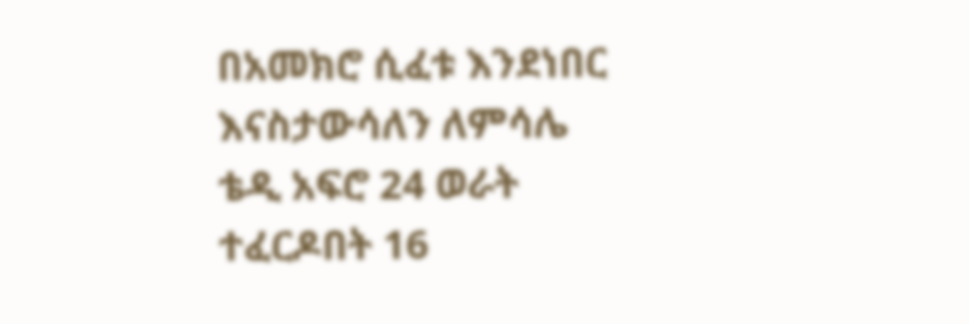በአመክሮ ሲፈቱ እንደነበር እናስታውሳለን ለምሳሌ ቴዲ አፍሮ 24 ወራት ተፈርዶበት 16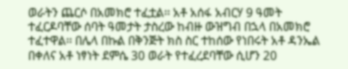ወራትን ጨርሶ በአመክሮ ተፈቷል፡፡ አቶ አሰፋ አብርሃ 9 ዓመት ተፈርዶባቸው ሰባት ዓመታት ታስረው ከብዙ ውዝግብ በኋላ በአመክሮ ተፈተዋል፡፡ በሌላ በኩል በቅንጅት ክስ ስር ተከሰው የነበሩት አቶ ዳንኤል በቀለና አቶ ነፃነት ደምሴ 30 ወራት የተፈረደባቸው ሲሆን 20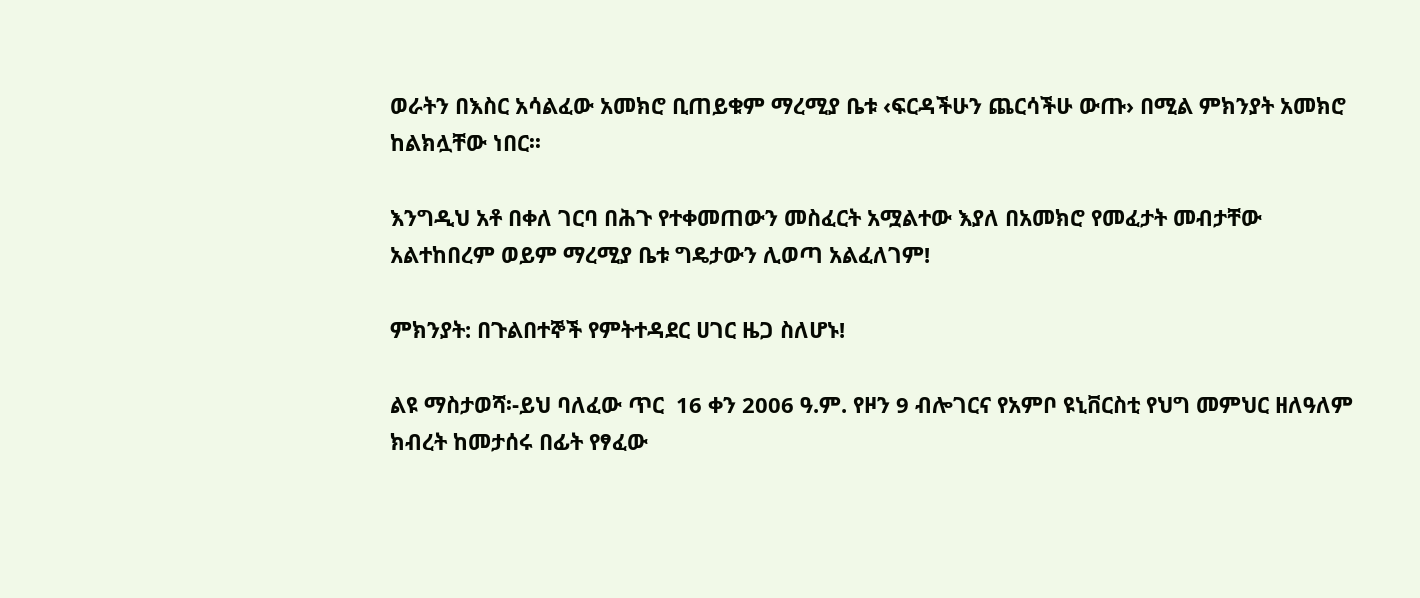ወራትን በእስር አሳልፈው አመክሮ ቢጠይቁም ማረሚያ ቤቱ ‹ፍርዳችሁን ጨርሳችሁ ውጡ› በሚል ምክንያት አመክሮ ከልክሏቸው ነበር፡፡

እንግዲህ አቶ በቀለ ገርባ በሕጉ የተቀመጠውን መስፈርት አሟልተው እያለ በአመክሮ የመፈታት መብታቸው አልተከበረም ወይም ማረሚያ ቤቱ ግዴታውን ሊወጣ አልፈለገም!

ምክንያት: በጉልበተኞች የምትተዳደር ሀገር ዜጋ ስለሆኑ!

ልዩ ማስታወሻ፡-ይህ ባለፈው ጥር  16 ቀን 2006 ዓ.ም. የዞን 9 ብሎገርና የአምቦ ዩኒቨርስቲ የህግ መምህር ዘለዓለም ክብረት ከመታሰሩ በፊት የፃፈው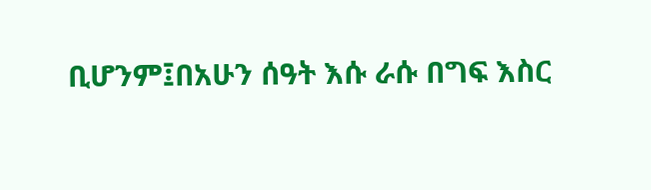ቢሆንም፤በአሁን ሰዓት እሱ ራሱ በግፍ እስር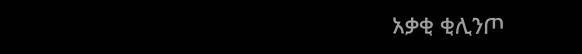አቃቂ ቂሊንጦ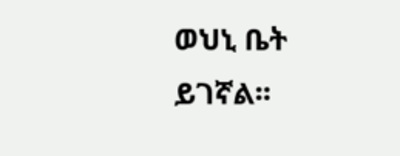ወህኒ ቤት ይገኛል፡፡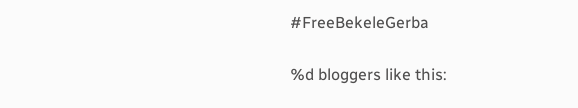#FreeBekeleGerba

%d bloggers like this: